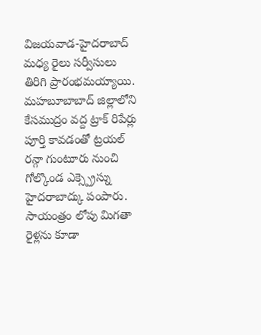విజయవాడ-హైదరాబాద్ మధ్య రైలు సర్వీసులు తిరిగి ప్రారంభమయ్యాయి. మహబూబాబాద్ జిల్లాలోని కేసముద్రం వద్ద ట్రాక్ రిపేర్లు పూర్తి కావడంతో ట్రయల్ రన్గా గుంటూరు నుంచి గోల్కొండ ఎక్స్ప్రెస్ను హైదరాబాద్కు పంపారు. సాయంత్రం లోపు మిగతా రైళ్లను కూడా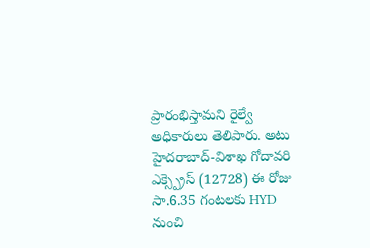ప్రారంభిస్తామని రైల్వే అధికారులు తెలిపారు. అటు హైదరాబాద్-విశాఖ గోదావరి ఎక్స్ప్రెస్ (12728) ఈ రోజు సా.6.35 గంటలకు HYD నుంచి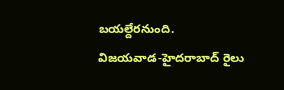బయల్దేరనుంది.
విజయవాడ-హైదరాబాద్ రైలు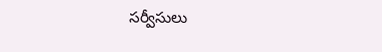సర్వీసులు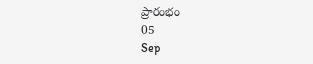ప్రారంభం
05
Sep